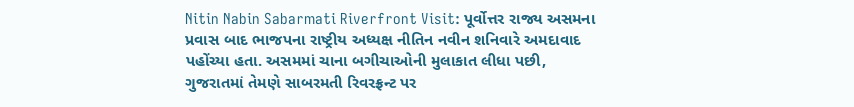Nitin Nabin Sabarmati Riverfront Visit: પૂર્વોત્તર રાજ્ય અસમના પ્રવાસ બાદ ભાજપના રાષ્ટ્રીય અધ્યક્ષ નીતિન નવીન શનિવારે અમદાવાદ પહોંચ્યા હતા. અસમમાં ચાના બગીચાઓની મુલાકાત લીધા પછી, ગુજરાતમાં તેમણે સાબરમતી રિવરફ્રન્ટ પર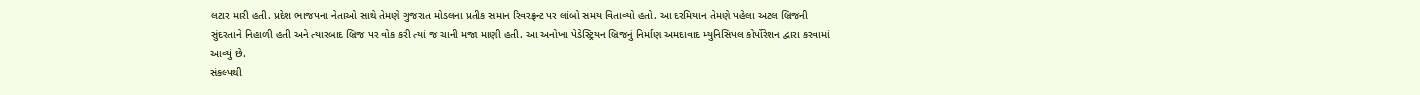લટાર મારી હતી. પ્રદેશ ભાજપના નેતાઓ સાથે તેમણે ગુજરાત મોડલના પ્રતીક સમાન રિવરફ્રન્ટ પર લાંબો સમય વિતાવ્યો હતો. આ દરમિયાન તેમણે પહેલા અટલ બ્રિજની સુંદરતાને નિહાળી હતી અને ત્યારબાદ બ્રિજ પર વોક કરી ત્યાં જ ચાની મજા માણી હતી. આ અનોખા પેડેસ્ટ્રિયન બ્રિજનું નિર્માણ અમદાવાદ મ્યુનિસિપલ કોર્પોરેશન દ્વારા કરવામાં આવ્યું છે.
સંકલ્પથી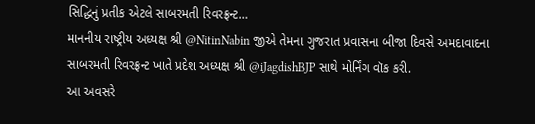સિદ્ધિનું પ્રતીક એટલે સાબરમતી રિવરફ્રન્ટ…
માનનીય રાષ્ટ્રીય અધ્યક્ષ શ્રી @NitinNabin જીએ તેમના ગુજરાત પ્રવાસના બીજા દિવસે અમદાવાદના સાબરમતી રિવરફ્રન્ટ ખાતે પ્રદેશ અધ્યક્ષ શ્રી @iJagdishBJP સાથે મોર્નિંગ વૉક કરી.
આ અવસરે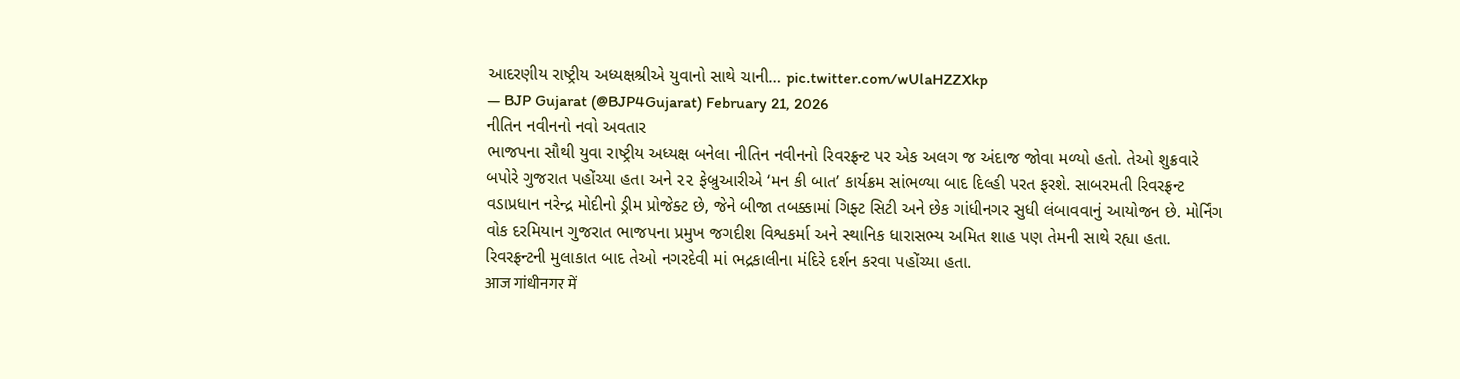આદરણીય રાષ્ટ્રીય અધ્યક્ષશ્રીએ યુવાનો સાથે ચાની… pic.twitter.com/wUlaHZZXkp
— BJP Gujarat (@BJP4Gujarat) February 21, 2026
નીતિન નવીનનો નવો અવતાર
ભાજપના સૌથી યુવા રાષ્ટ્રીય અધ્યક્ષ બનેલા નીતિન નવીનનો રિવરફ્રન્ટ પર એક અલગ જ અંદાજ જોવા મળ્યો હતો. તેઓ શુક્રવારે બપોરે ગુજરાત પહોંચ્યા હતા અને ૨૨ ફેબ્રુઆરીએ ‘મન કી બાત’ કાર્યક્રમ સાંભળ્યા બાદ દિલ્હી પરત ફરશે. સાબરમતી રિવરફ્રન્ટ વડાપ્રધાન નરેન્દ્ર મોદીનો ડ્રીમ પ્રોજેક્ટ છે, જેને બીજા તબક્કામાં ગિફ્ટ સિટી અને છેક ગાંધીનગર સુધી લંબાવવાનું આયોજન છે. મોર્નિંગ વોક દરમિયાન ગુજરાત ભાજપના પ્રમુખ જગદીશ વિશ્વકર્મા અને સ્થાનિક ધારાસભ્ય અમિત શાહ પણ તેમની સાથે રહ્યા હતા. રિવરફ્રન્ટની મુલાકાત બાદ તેઓ નગરદેવી માં ભદ્રકાલીના મંદિરે દર્શન કરવા પહોંચ્યા હતા.
आज गांधीनगर में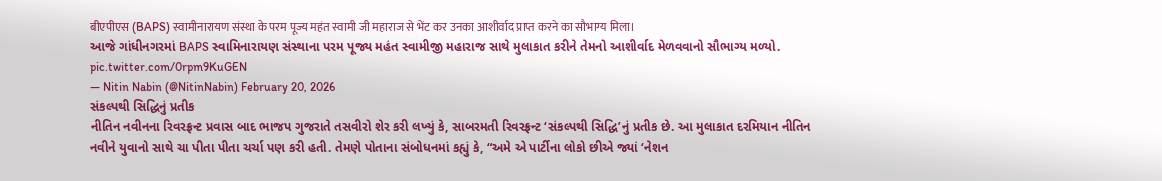बीएपीएस (BAPS) स्वामीनारायण संस्था के परम पूज्य महंत स्वामी जी महाराज से भेंट कर उनका आशीर्वाद प्राप्त करने का सौभाग्य मिला।
આજે ગાંધીનગરમાં BAPS સ્વામિનારાયણ સંસ્થાના પરમ પૂજ્ય મહંત સ્વામીજી મહારાજ સાથે મુલાકાત કરીને તેમનો આશીર્વાદ મેળવવાનો સૌભાગ્ય મળ્યો. pic.twitter.com/0rpm9KuGEN
— Nitin Nabin (@NitinNabin) February 20, 2026
સંકલ્પથી સિદ્ધિનું પ્રતીક
નીતિન નવીનના રિવરફ્રન્ટ પ્રવાસ બાદ ભાજપ ગુજરાતે તસવીરો શેર કરી લખ્યું કે, સાબરમતી રિવરફ્રન્ટ ‘સંકલ્પથી સિદ્ધિ’નું પ્રતીક છે. આ મુલાકાત દરમિયાન નીતિન નવીને યુવાનો સાથે ચા પીતા પીતા ચર્ચા પણ કરી હતી. તેમણે પોતાના સંબોધનમાં કહ્યું કે, “અમે એ પાર્ટીના લોકો છીએ જ્યાં ‘નેશન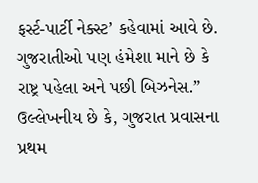ફર્સ્ટ-પાર્ટી નેક્સ્ટ’ કહેવામાં આવે છે. ગુજરાતીઓ પણ હંમેશા માને છે કે રાષ્ટ્ર પહેલા અને પછી બિઝનેસ.” ઉલ્લેખનીય છે કે, ગુજરાત પ્રવાસના પ્રથમ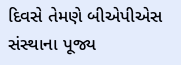દિવસે તેમણે બીએપીએસ સંસ્થાના પૂજ્ય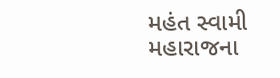મહંત સ્વામી મહારાજના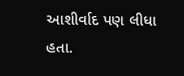આશીર્વાદ પણ લીધા હતા.